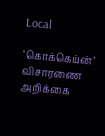Local

‘கொக்கெய்ன்’ விசாரணை அறிக்கை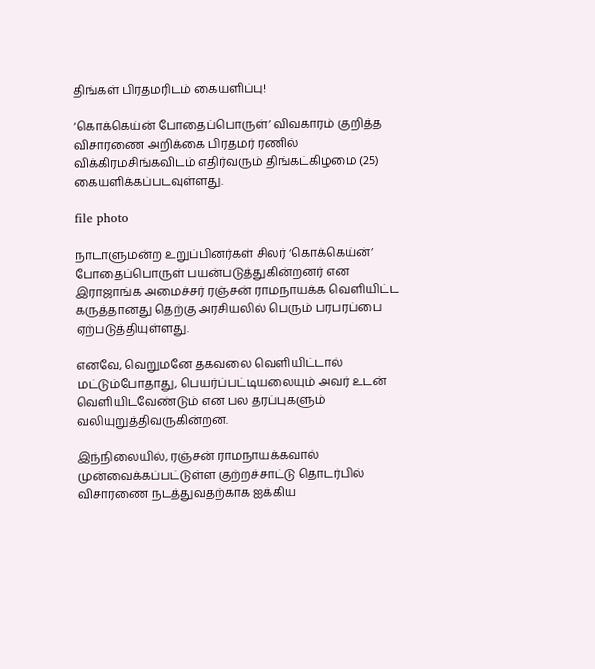திங்கள் பிரதமரிடம் கையளிப்பு!

‘கொக்கெய்ன் போதைப்பொருள்’ விவகாரம் குறித்த விசாரணை அறிக்கை பிரதமர் ரணில் விக்கிரமசிங்கவிடம் எதிர்வரும் திங்கட்கிழமை (25) கையளிக்கப்படவுள்ளது.

file photo

நாடாளுமன்ற உறுப்பினர்கள் சிலர் ‘கொக்கெய்ன்’ போதைப்பொருள் பயன்படுத்துகின்றனர் என இராஜாங்க அமைச்சர் ரஞ்சன் ராமநாயக்க வெளியிட்ட கருத்தானது தெற்கு அரசியலில் பெரும் பரபரப்பை ஏற்படுத்தியுள்ளது.

எனவே, வெறுமனே தகவலை வெளியிட்டால் மட்டும்போதாது, பெயர்ப்பட்டியலையும் அவர் உடன் வெளியிடவேண்டும் என பல தரப்புகளும் வலியுறுத்திவருகின்றன.

இந்நிலையில், ரஞ்சன் ராமநாயக்கவால் முன்வைக்கப்பட்டுள்ள குற்றச்சாட்டு தொடர்பில் விசாரணை நடத்துவதற்காக ஐக்கிய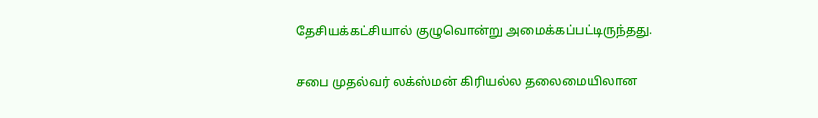தேசியக்கட்சியால் குழுவொன்று அமைக்கப்பட்டிருந்தது.

சபை முதல்வர் லக்ஸ்மன் கிரியல்ல தலைமையிலான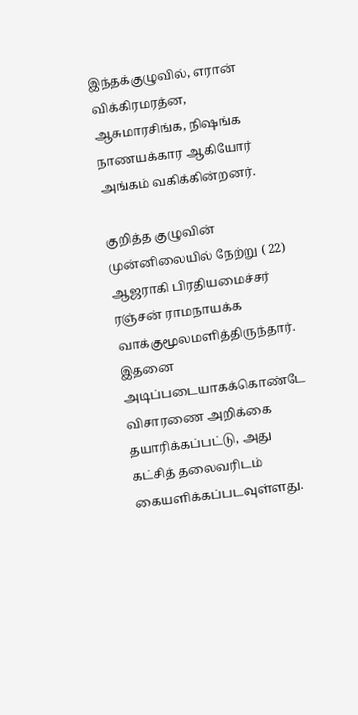இந்தக்குழுவில், எரான் விக்கிரமரத்ன, ஆசுமாரசிங்க, நிஷங்க நாணயக்கார ஆகியோர் அங்கம் வகிக்கின்றனர்.

குறித்த குழுவின் முன்னிலையில் நேற்று ( 22) ஆஜராகி பிரதியமைச்சர் ரஞ்சன் ராமநாயக்க வாக்குமூலமளித்திருந்தார். இதனை அடிப்படையாகக்கொண்டே விசாரணை அறிக்கை தயாரிக்கப்பட்டு, அது கட்சித் தலைவரிடம் கையளிக்கப்படவுள்ளது.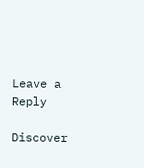Leave a Reply

Discover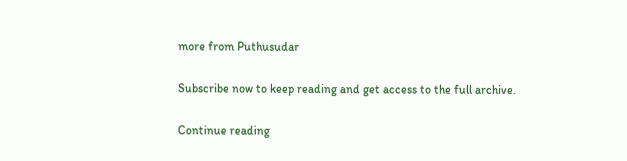more from Puthusudar

Subscribe now to keep reading and get access to the full archive.

Continue reading